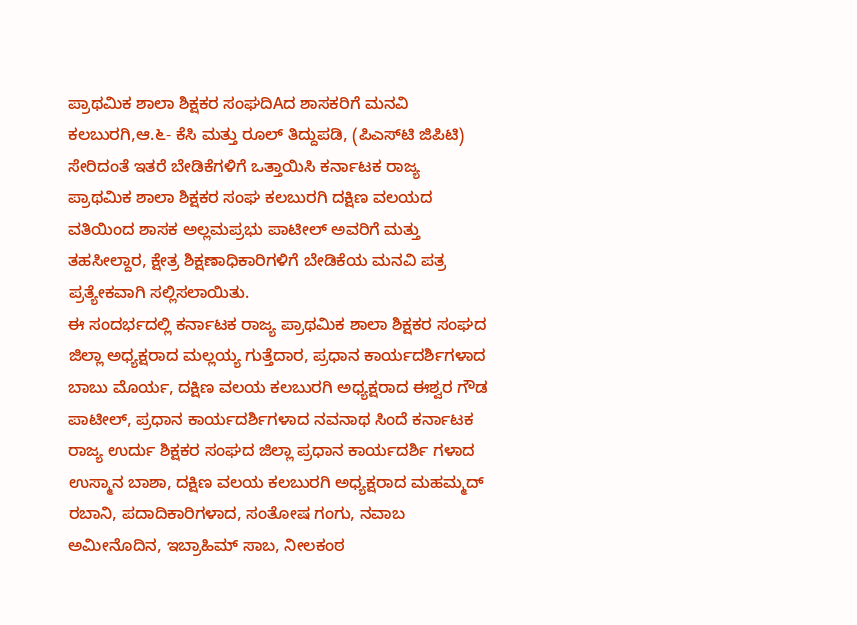ಪ್ರಾಥಮಿಕ ಶಾಲಾ ಶಿಕ್ಷಕರ ಸಂಘದಿAದ ಶಾಸಕರಿಗೆ ಮನವಿ
ಕಲಬುರಗಿ,ಆ.೬- ಕೆಸಿ ಮತ್ತು ರೂಲ್ ತಿದ್ದುಪಡಿ, (ಪಿಎಸ್‌ಟಿ ಜಿಪಿಟಿ) ಸೇರಿದಂತೆ ಇತರೆ ಬೇಡಿಕೆಗಳಿಗೆ ಒತ್ತಾಯಿಸಿ ಕರ್ನಾಟಕ ರಾಜ್ಯ ಪ್ರಾಥಮಿಕ ಶಾಲಾ ಶಿಕ್ಷಕರ ಸಂಘ ಕಲಬುರಗಿ ದಕ್ಷಿಣ ವಲಯದ ವತಿಯಿಂದ ಶಾಸಕ ಅಲ್ಲಮಪ್ರಭು ಪಾಟೀಲ್ ಅವರಿಗೆ ಮತ್ತು ತಹಸೀಲ್ದಾರ, ಕ್ಷೇತ್ರ ಶಿಕ್ಷಣಾಧಿಕಾರಿಗಳಿಗೆ ಬೇಡಿಕೆಯ ಮನವಿ ಪತ್ರ ಪ್ರತ್ಯೇಕವಾಗಿ ಸಲ್ಲಿಸಲಾಯಿತು.
ಈ ಸಂದರ್ಭದಲ್ಲಿ ಕರ್ನಾಟಕ ರಾಜ್ಯ ಪ್ರಾಥಮಿಕ ಶಾಲಾ ಶಿಕ್ಷಕರ ಸಂಘದ ಜಿಲ್ಲಾ ಅಧ್ಯಕ್ಷರಾದ ಮಲ್ಲಯ್ಯ ಗುತ್ತೆದಾರ, ಪ್ರಧಾನ ಕಾರ್ಯದರ್ಶಿಗಳಾದ ಬಾಬು ಮೊರ್ಯ, ದಕ್ಷಿಣ ವಲಯ ಕಲಬುರಗಿ ಅಧ್ಯಕ್ಷರಾದ ಈಶ್ವರ ಗೌಡ ಪಾಟೀಲ್, ಪ್ರಧಾನ ಕಾರ್ಯದರ್ಶಿಗಳಾದ ನವನಾಥ ಸಿಂದೆ ಕರ್ನಾಟಕ ರಾಜ್ಯ ಉರ್ದು ಶಿಕ್ಷಕರ ಸಂಘದ ಜಿಲ್ಲಾ ಪ್ರಧಾನ ಕಾರ್ಯದರ್ಶಿ ಗಳಾದ ಉಸ್ಮಾನ ಬಾಶಾ, ದಕ್ಷಿಣ ವಲಯ ಕಲಬುರಗಿ ಅಧ್ಯಕ್ಷರಾದ ಮಹಮ್ಮದ್ ರಬಾನಿ, ಪದಾದಿಕಾರಿಗಳಾದ, ಸಂತೋಷ ಗಂಗು, ನವಾಬ ಅಮೀನೊದಿನ, ಇಬ್ರಾಹಿಮ್ ಸಾಬ, ನೀಲಕಂಠ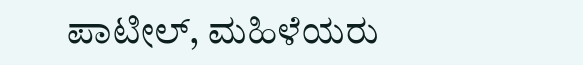ಪಾಟೀಲ್, ಮಹಿಳೆಯರು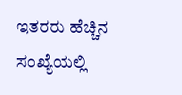ಇತರರು ಹೆಚ್ಚಿನ ಸಂಖ್ಯೆಯಲ್ಲಿ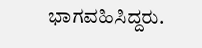ಭಾಗವಹಿಸಿದ್ದರು.